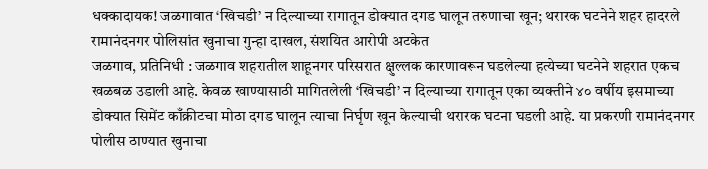धक्कादायक! जळगावात ‘खिचडी’ न दिल्याच्या रागातून डोक्यात दगड घालून तरुणाचा खून; थरारक घटनेने शहर हादरले
रामानंदनगर पोलिसांत खुनाचा गुन्हा दाखल, संशयित आरोपी अटकेत
जळगाव, प्रतिनिधी : जळगाव शहरातील शाहूनगर परिसरात क्षुल्लक कारणावरून घडलेल्या हत्येच्या घटनेने शहरात एकच खळबळ उडाली आहे. केवळ खाण्यासाठी मागितलेली ‘खिचडी’ न दिल्याच्या रागातून एका व्यक्तीने ४० वर्षीय इसमाच्या डोक्यात सिमेंट काँक्रीटचा मोठा दगड घालून त्याचा निर्घृण खून केल्याची थरारक घटना घडली आहे. या प्रकरणी रामानंदनगर पोलीस ठाण्यात खुनाचा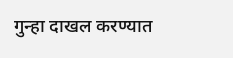गुन्हा दाखल करण्यात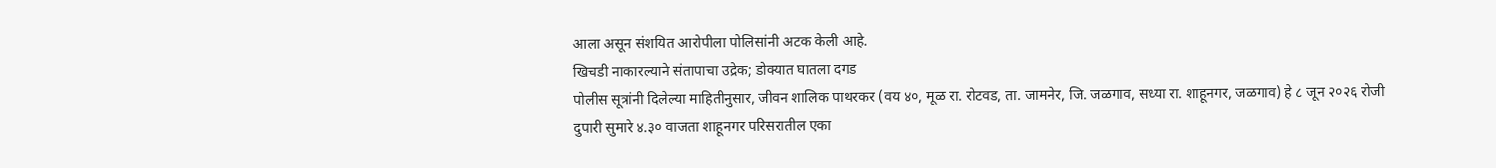आला असून संशयित आरोपीला पोलिसांनी अटक केली आहे.
खिचडी नाकारल्याने संतापाचा उद्रेक; डोक्यात घातला दगड
पोलीस सूत्रांनी दिलेल्या माहितीनुसार, जीवन शालिक पाथरकर (वय ४०, मूळ रा. रोटवड, ता. जामनेर, जि. जळगाव, सध्या रा. शाहूनगर, जळगाव) हे ८ जून २०२६ रोजी दुपारी सुमारे ४.३० वाजता शाहूनगर परिसरातील एका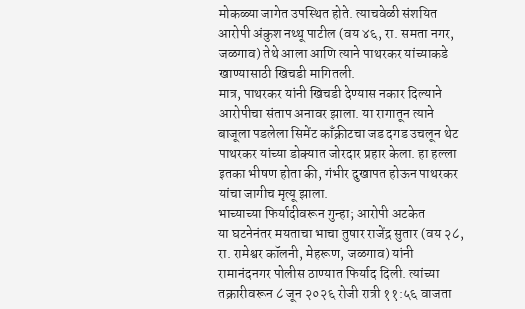मोकळ्या जागेत उपस्थित होते. त्याचवेळी संशयित आरोपी अंकुश नथ्थू पाटील (वय ४६, रा. समता नगर, जळगाव) तेथे आला आणि त्याने पाथरकर यांच्याकडे खाण्यासाठी खिचडी मागितली.
मात्र, पाथरकर यांनी खिचडी देण्यास नकार दिल्याने आरोपीचा संताप अनावर झाला. या रागातून त्याने बाजूला पडलेला सिमेंट काँक्रीटचा जड दगड उचलून थेट पाथरकर यांच्या डोक्यात जोरदार प्रहार केला. हा हल्ला इतका भीषण होता की, गंभीर दुखापत होऊन पाथरकर यांचा जागीच मृत्यू झाला.
भाच्याच्या फिर्यादीवरून गुन्हा; आरोपी अटकेत
या घटनेनंतर मयताचा भाचा तुषार राजेंद्र सुतार (वय २८, रा. रामेश्वर कॉलनी, मेहरूण, जळगाव) यांनी रामानंदनगर पोलीस ठाण्यात फिर्याद दिली. त्यांच्या तक्रारीवरून ८ जून २०२६ रोजी रात्री ११:५६ वाजता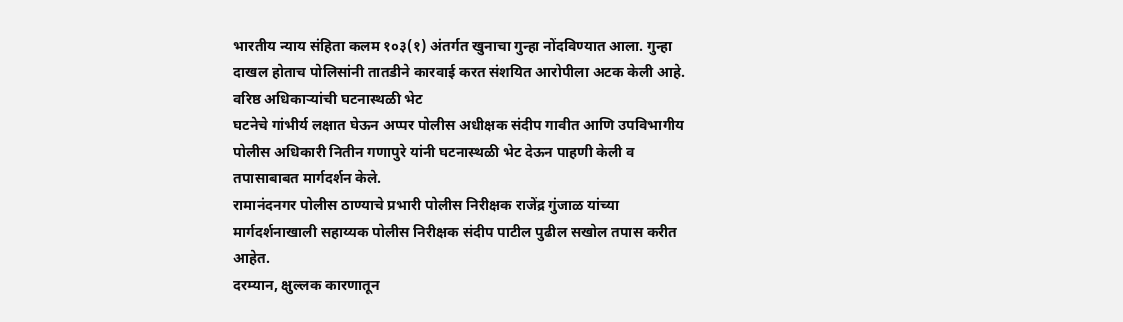भारतीय न्याय संहिता कलम १०३(१) अंतर्गत खुनाचा गुन्हा नोंदविण्यात आला. गुन्हा दाखल होताच पोलिसांनी तातडीने कारवाई करत संशयित आरोपीला अटक केली आहे.
वरिष्ठ अधिकाऱ्यांची घटनास्थळी भेट
घटनेचे गांभीर्य लक्षात घेऊन अप्पर पोलीस अधीक्षक संदीप गावीत आणि उपविभागीय पोलीस अधिकारी नितीन गणापुरे यांनी घटनास्थळी भेट देऊन पाहणी केली व तपासाबाबत मार्गदर्शन केले.
रामानंदनगर पोलीस ठाण्याचे प्रभारी पोलीस निरीक्षक राजेंद्र गुंजाळ यांच्या मार्गदर्शनाखाली सहाय्यक पोलीस निरीक्षक संदीप पाटील पुढील सखोल तपास करीत आहेत.
दरम्यान, क्षुल्लक कारणातून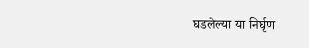घडलेल्या या निर्घृण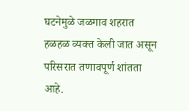घटनेमुळे जळगाव शहरात हळहळ व्यक्त केली जात असून परिसरात तणावपूर्ण शांतता आहे.